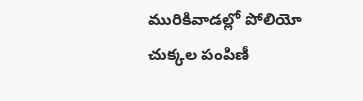మురికివాడల్లో పోలియో చుక్కల పంపిణీ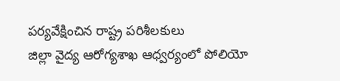పర్యవేక్షించిన రాష్ట్ర పరిశీలకులు
జిల్లా వైద్య ఆరోగ్యశాఖ ఆధ్వర్యంలో పోలియో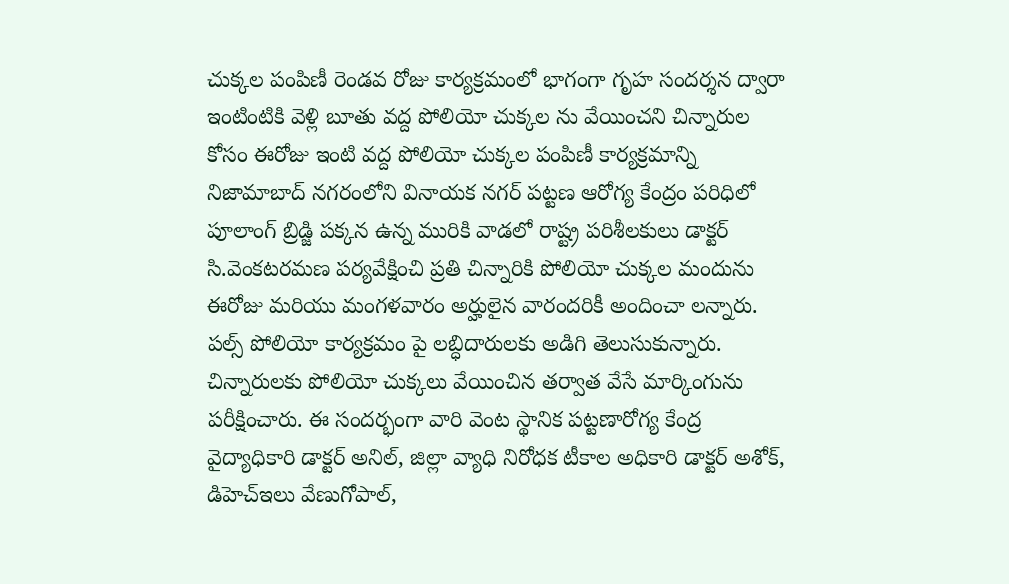చుక్కల పంపిణీ రెండవ రోజు కార్యక్రమంలో భాగంగా గృహ సందర్శన ద్వారా ఇంటింటికి వెళ్లి బూతు వద్ద పోలియో చుక్కల ను వేయించని చిన్నారుల కోసం ఈరోజు ఇంటి వద్ద పోలియో చుక్కల పంపిణీ కార్యక్రమాన్ని నిజామాబాద్ నగరంలోని వినాయక నగర్ పట్టణ ఆరోగ్య కేంద్రం పరిధిలో పూలాంగ్ బ్రిడ్జి పక్కన ఉన్న మురికి వాడలో రాష్ట్ర పరిశీలకులు డాక్టర్ సి.వెంకటరమణ పర్యవేక్షించి ప్రతి చిన్నారికి పోలియో చుక్కల మందును ఈరోజు మరియు మంగళవారం అర్హులైన వారందరికీ అందించా లన్నారు. పల్స్ పోలియో కార్యక్రమం పై లబ్ధిదారులకు అడిగి తెలుసుకున్నారు. చిన్నారులకు పోలియో చుక్కలు వేయించిన తర్వాత వేసే మార్కింగును పరీక్షించారు. ఈ సందర్భంగా వారి వెంట స్థానిక పట్టణారోగ్య కేంద్ర వైద్యాధికారి డాక్టర్ అనిల్, జిల్లా వ్యాధి నిరోధక టీకాల అధికారి డాక్టర్ అశోక్, డిహెచ్ఇలు వేణుగోపాల్,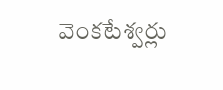వెంకటేశ్వర్లు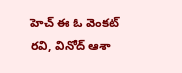హెచ్ ఈ ఓ వెంకట్ రవి, వినోద్ ఆశా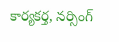కార్యకర్త, నర్సింగ్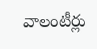వాలంటీర్లు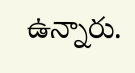ఉన్నారు.